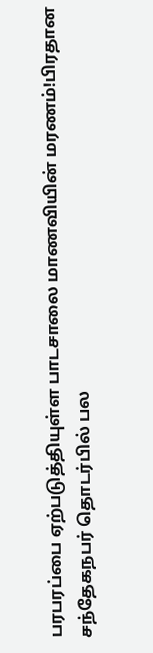பரபரப்பை ஏற்படுத்தியுள்ள பாடசாலை மாணவியின் மரணம்!பிரதான சந்தேகநபர் தொடர்பில் பல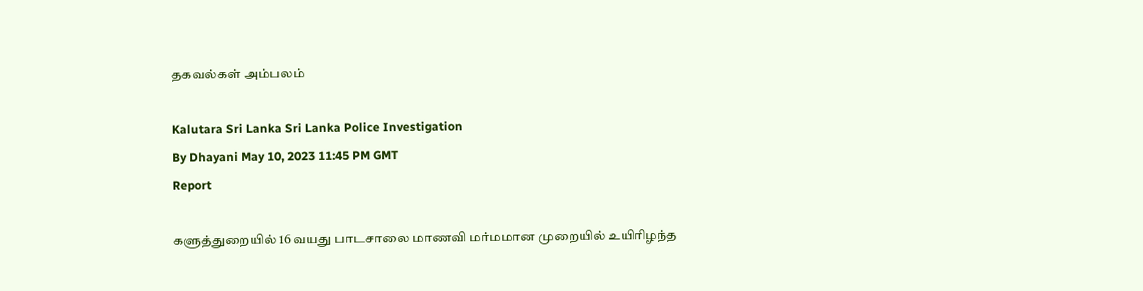தகவல்கள் அம்பலம்

Kalutara Sri Lanka Sri Lanka Police Investigation
By Dhayani May 10, 2023 11:45 PM GMT
Report

களுத்துறையில் 16 வயது பாடசாலை மாணவி மர்மமான முறையில் உயிரிழந்த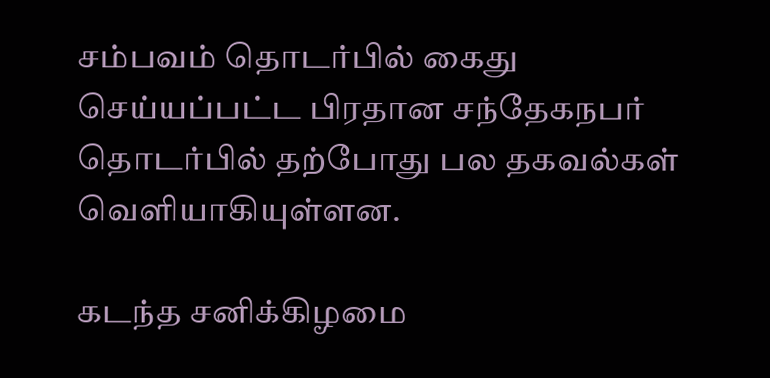சம்பவம் தொடர்பில் கைது செய்யப்பட்ட பிரதான சந்தேகநபர் தொடர்பில் தற்போது பல தகவல்கள் வெளியாகியுள்ளன.

கடந்த சனிக்கிழமை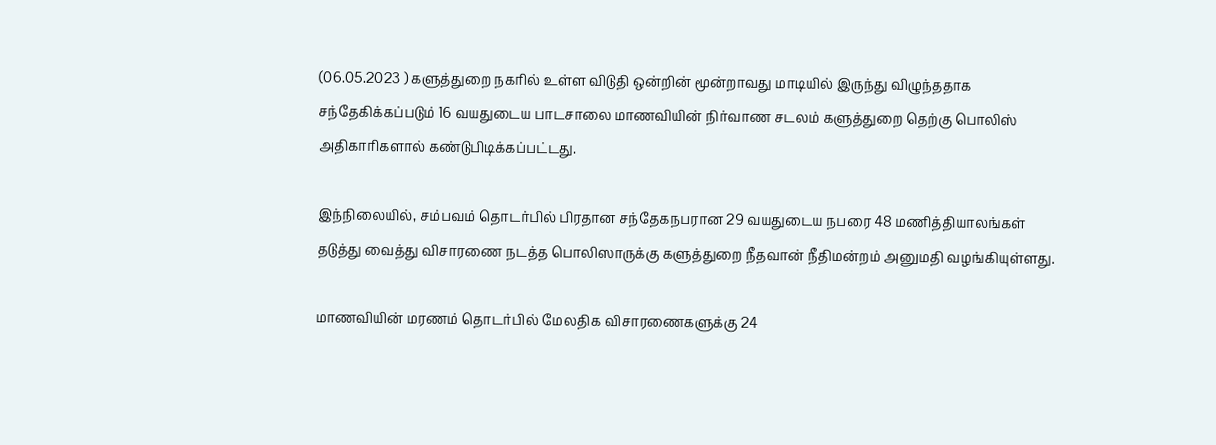(06.05.2023 ) களுத்துறை நகரில் உள்ள விடுதி ஒன்றின் மூன்றாவது மாடியில் இருந்து விழுந்ததாக சந்தேகிக்கப்படும் 16 வயதுடைய பாடசாலை மாணவியின் நிர்வாண சடலம் களுத்துறை தெற்கு பொலிஸ் அதிகாரிகளால் கண்டுபிடிக்கப்பட்டது.

இந்நிலையில், சம்பவம் தொடர்பில் பிரதான சந்தேகநபரான 29 வயதுடைய நபரை 48 மணித்தியாலங்கள் தடுத்து வைத்து விசாரணை நடத்த பொலிஸாருக்கு களுத்துறை நீதவான் நீதிமன்றம் அனுமதி வழங்கியுள்ளது.

மாணவியின் மரணம் தொடர்பில் மேலதிக விசாரணைகளுக்கு 24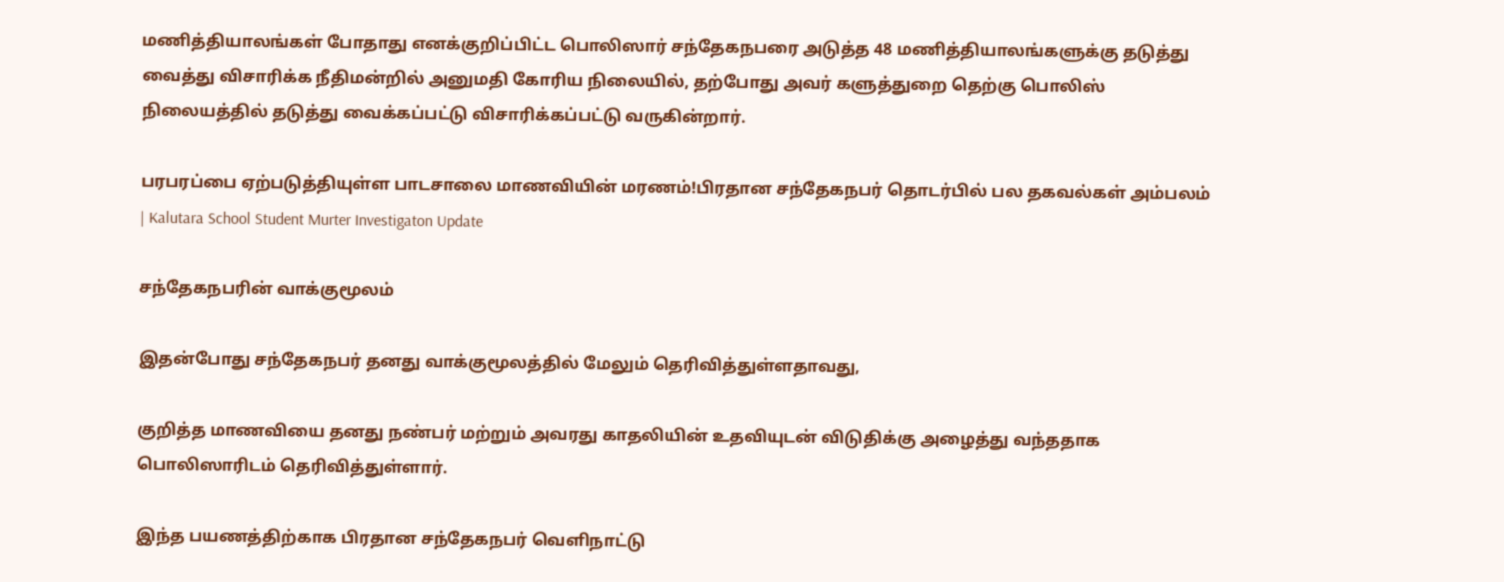மணித்தியாலங்கள் போதாது எனக்குறிப்பிட்ட பொலிஸார் சந்தேகநபரை அடுத்த 48 மணித்தியாலங்களுக்கு தடுத்து வைத்து விசாரிக்க நீதிமன்றில் அனுமதி கோரிய நிலையில், தற்போது அவர் களுத்துறை தெற்கு பொலிஸ் நிலையத்தில் தடுத்து வைக்கப்பட்டு விசாரிக்கப்பட்டு வருகின்றார்.

பரபரப்பை ஏற்படுத்தியுள்ள பாடசாலை மாணவியின் மரணம்!பிரதான சந்தேகநபர் தொடர்பில் பல தகவல்கள் அம்பலம் | Kalutara School Student Murter Investigaton Update

சந்தேகநபரின் வாக்குமூலம்

இதன்போது சந்தேகநபர் தனது வாக்குமூலத்தில் மேலும் தெரிவித்துள்ளதாவது,

குறித்த மாணவியை தனது நண்பர் மற்றும் அவரது காதலியின் உதவியுடன் விடுதிக்கு அழைத்து வந்ததாக பொலிஸாரிடம் தெரிவித்துள்ளார்.

இந்த பயணத்திற்காக பிரதான சந்தேகநபர் வெளிநாட்டு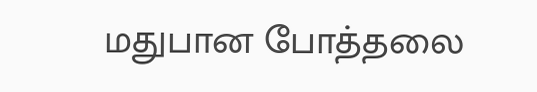மதுபான போத்தலை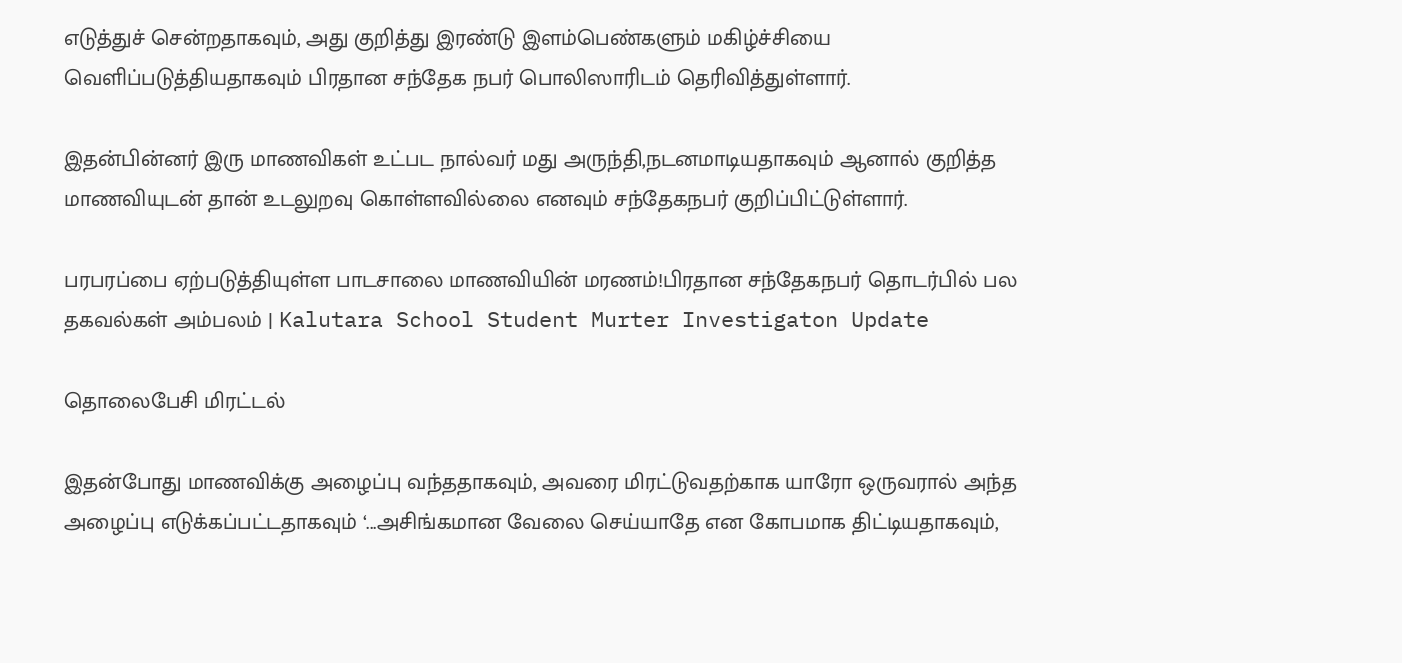எடுத்துச் சென்றதாகவும், அது குறித்து இரண்டு இளம்பெண்களும் மகிழ்ச்சியை வெளிப்படுத்தியதாகவும் பிரதான சந்தேக நபர் பொலிஸாரிடம் தெரிவித்துள்ளார்.

இதன்பின்னர் இரு மாணவிகள் உட்பட நால்வர் மது அருந்தி,நடனமாடியதாகவும் ஆனால் குறித்த மாணவியுடன் தான் உடலுறவு கொள்ளவில்லை எனவும் சந்தேகநபர் குறிப்பிட்டுள்ளார்.

பரபரப்பை ஏற்படுத்தியுள்ள பாடசாலை மாணவியின் மரணம்!பிரதான சந்தேகநபர் தொடர்பில் பல தகவல்கள் அம்பலம் | Kalutara School Student Murter Investigaton Update

தொலைபேசி மிரட்டல்

இதன்போது மாணவிக்கு அழைப்பு வந்ததாகவும், அவரை மிரட்டுவதற்காக யாரோ ஒருவரால் அந்த அழைப்பு எடுக்கப்பட்டதாகவும் ‘...அசிங்கமான வேலை செய்யாதே என கோபமாக திட்டியதாகவும்,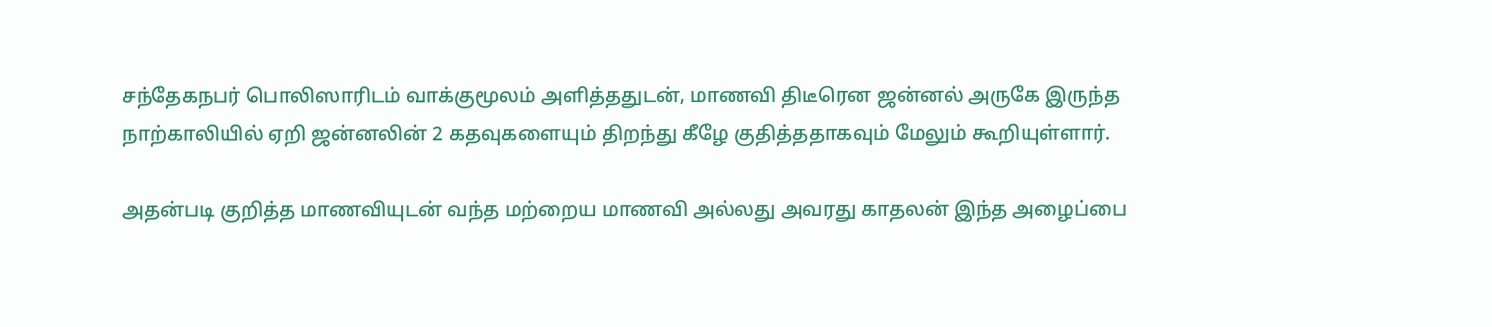சந்தேகநபர் பொலிஸாரிடம் வாக்குமூலம் அளித்ததுடன், மாணவி திடீரென ஜன்னல் அருகே இருந்த நாற்காலியில் ஏறி ஜன்னலின் 2 கதவுகளையும் திறந்து கீழே குதித்ததாகவும் மேலும் கூறியுள்ளார்.

அதன்படி குறித்த மாணவியுடன் வந்த மற்றைய மாணவி அல்லது அவரது காதலன் இந்த அழைப்பை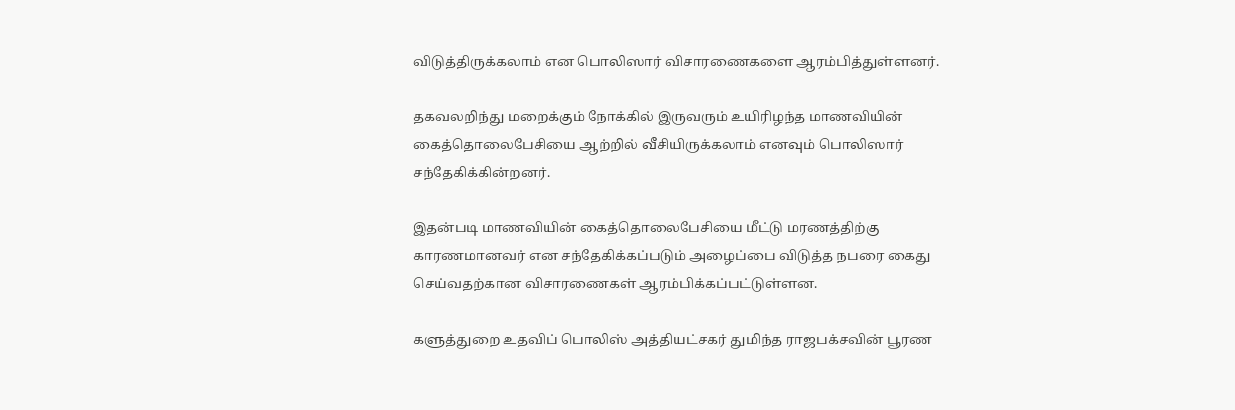விடுத்திருக்கலாம் என பொலிஸார் விசாரணைகளை ஆரம்பித்துள்ளனர்.

தகவலறிந்து மறைக்கும் நோக்கில் இருவரும் உயிரிழந்த மாணவியின் கைத்தொலைபேசியை ஆற்றில் வீசியிருக்கலாம் எனவும் பொலிஸார் சந்தேகிக்கின்றனர்.

இதன்படி மாணவியின் கைத்தொலைபேசியை மீட்டு மரணத்திற்கு காரணமானவர் என சந்தேகிக்கப்படும் அழைப்பை விடுத்த நபரை கைது செய்வதற்கான விசாரணைகள் ஆரம்பிக்கப்பட்டுள்ளன.

களுத்துறை உதவிப் பொலிஸ் அத்தியட்சகர் துமிந்த ராஜபக்சவின் பூரண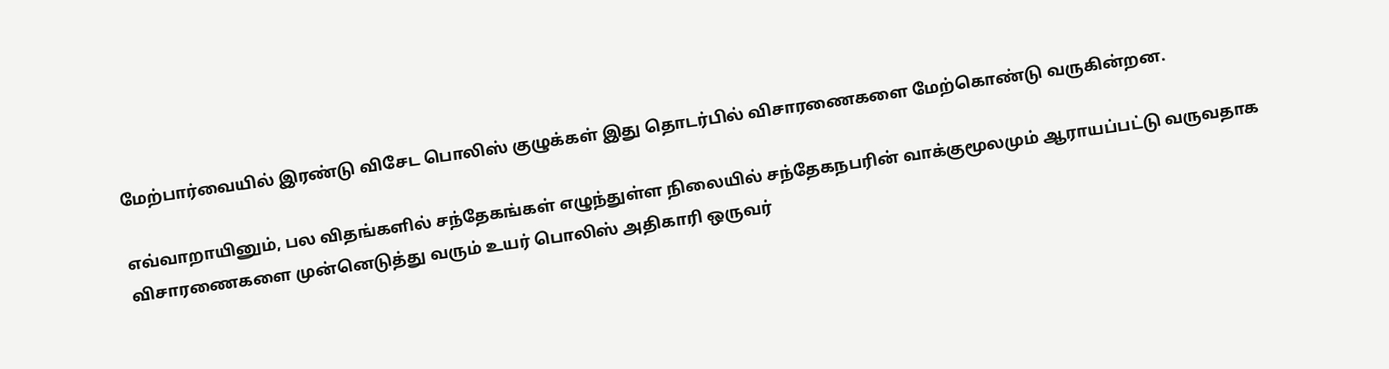மேற்பார்வையில் இரண்டு விசேட பொலிஸ் குழுக்கள் இது தொடர்பில் விசாரணைகளை மேற்கொண்டு வருகின்றன.

எவ்வாறாயினும், பல விதங்களில் சந்தேகங்கள் எழுந்துள்ள நிலையில் சந்தேகநபரின் வாக்குமூலமும் ஆராயப்பட்டு வருவதாக விசாரணைகளை முன்னெடுத்து வரும் உயர் பொலிஸ் அதிகாரி ஒருவர்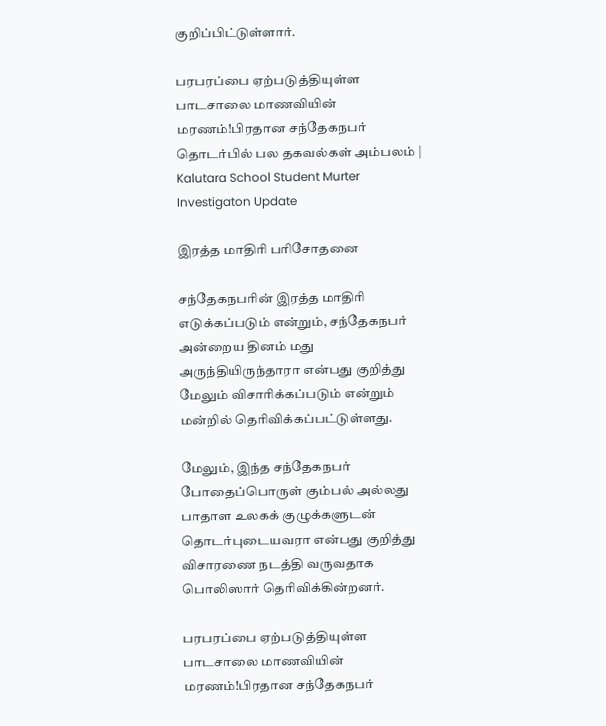குறிப்பிட்டுள்ளார்.

பரபரப்பை ஏற்படுத்தியுள்ள பாடசாலை மாணவியின் மரணம்!பிரதான சந்தேகநபர் தொடர்பில் பல தகவல்கள் அம்பலம் | Kalutara School Student Murter Investigaton Update

இரத்த மாதிரி பரிசோதனை

சந்தேகநபரின் இரத்த மாதிரி எடுக்கப்படும் என்றும், சந்தேகநபர் அன்றைய தினம் மது அருந்தியிருந்தாரா என்பது குறித்து மேலும் விசாரிக்கப்படும் என்றும் மன்றில் தெரிவிக்கப்பட்டுள்ளது.

மேலும், இந்த சந்தேகநபர் போதைப்பொருள் கும்பல் அல்லது பாதாள உலகக் குழுக்களுடன் தொடர்புடையவரா என்பது குறித்து விசாரணை நடத்தி வருவதாக பொலிஸார் தெரிவிக்கின்றனர்.

பரபரப்பை ஏற்படுத்தியுள்ள பாடசாலை மாணவியின் மரணம்!பிரதான சந்தேகநபர்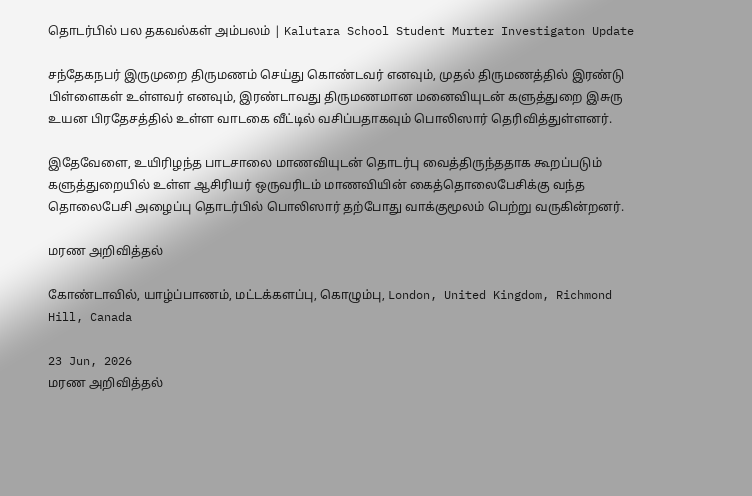தொடர்பில் பல தகவல்கள் அம்பலம் | Kalutara School Student Murter Investigaton Update

சந்தேகநபர் இருமுறை திருமணம் செய்து கொண்டவர் எனவும், முதல் திருமணத்தில் இரண்டு பிள்ளைகள் உள்ளவர் எனவும், இரண்டாவது திருமணமான மனைவியுடன் களுத்துறை இசுரு உயன பிரதேசத்தில் உள்ள வாடகை வீட்டில் வசிப்பதாகவும் பொலிஸார் தெரிவித்துள்ளனர்.

இதேவேளை, உயிரிழந்த பாடசாலை மாணவியுடன் தொடர்பு வைத்திருந்ததாக கூறப்படும் களுத்துறையில் உள்ள ஆசிரியர் ஒருவரிடம் மாணவியின் கைத்தொலைபேசிக்கு வந்த தொலைபேசி அழைப்பு தொடர்பில் பொலிஸார் தற்போது வாக்குமூலம் பெற்று வருகின்றனர்.

மரண அறிவித்தல்

கோண்டாவில், யாழ்ப்பாணம், மட்டக்களப்பு, கொழும்பு, London, United Kingdom, Richmond Hill, Canada

23 Jun, 2026
மரண அறிவித்தல்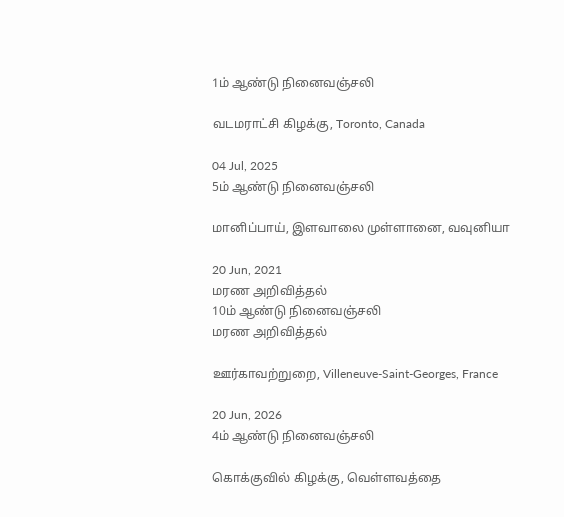1ம் ஆண்டு நினைவஞ்சலி

வடமராட்சி கிழக்கு, Toronto, Canada

04 Jul, 2025
5ம் ஆண்டு நினைவஞ்சலி

மானிப்பாய், இளவாலை முள்ளானை, வவுனியா

20 Jun, 2021
மரண அறிவித்தல்
10ம் ஆண்டு நினைவஞ்சலி
மரண அறிவித்தல்

ஊர்காவற்றுறை, Villeneuve-Saint-Georges, France

20 Jun, 2026
4ம் ஆண்டு நினைவஞ்சலி

கொக்குவில் கிழக்கு, வெள்ளவத்தை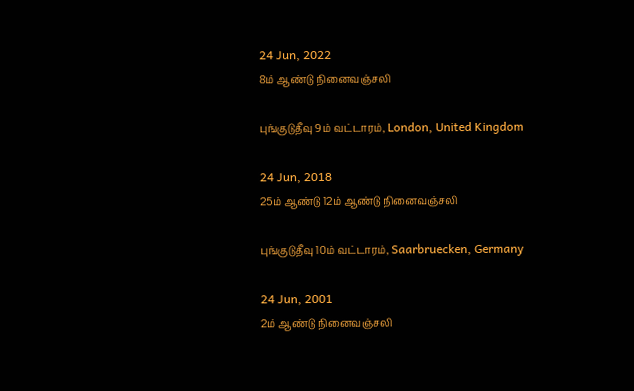24 Jun, 2022
8ம் ஆண்டு நினைவஞ்சலி

புங்குடுதீவு 9ம் வட்டாரம், London, United Kingdom

24 Jun, 2018
25ம் ஆண்டு 12ம் ஆண்டு நினைவஞ்சலி

புங்குடுதீவு 10ம் வட்டாரம், Saarbruecken, Germany

24 Jun, 2001
2ம் ஆண்டு நினைவஞ்சலி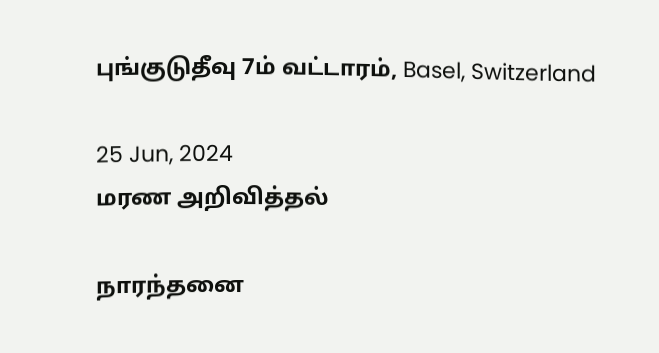புங்குடுதீவு 7ம் வட்டாரம், Basel, Switzerland

25 Jun, 2024
மரண அறிவித்தல்

நாரந்தனை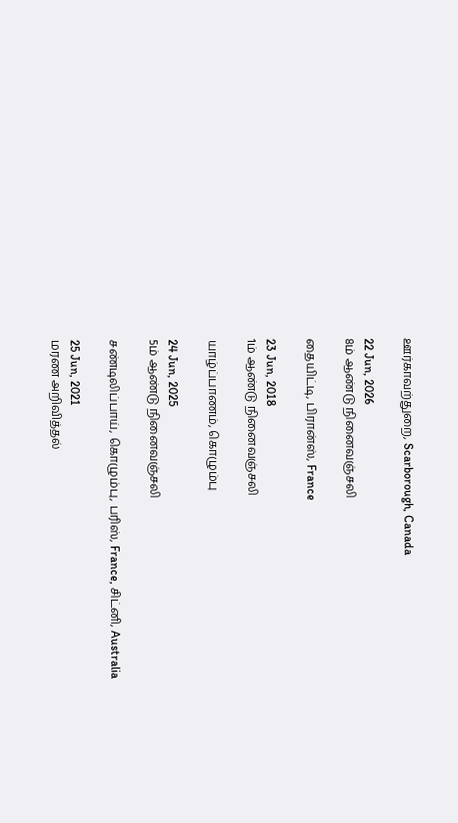ஊர்காவற்துறை, Scarborough, Canada

22 Jun, 2026
8ம் ஆண்டு நினைவஞ்சலி

தையிட்டி, பிரான்ஸ், France

23 Jun, 2018
1ம் ஆண்டு நினைவஞ்சலி

யாழ்ப்பாணம், கொழும்பு

24 Jun, 2025
5ம் ஆண்டு நினைவஞ்சலி

சண்டிலிப்பாய், கொழும்பு, பரிஸ், France, சிட்னி, Australia

25 Jun, 2021
மரண அறிவித்தல்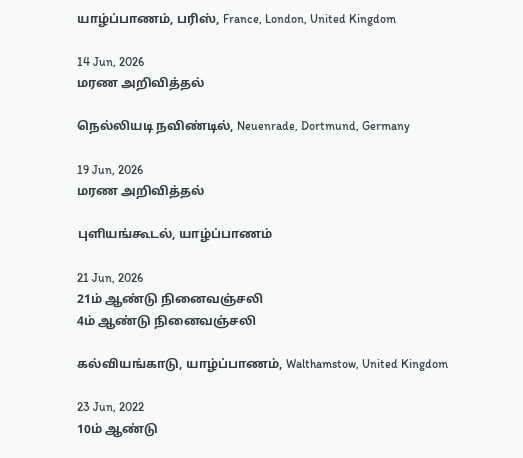யாழ்ப்பாணம், பரிஸ், France, London, United Kingdom

14 Jun, 2026
மரண அறிவித்தல்

நெல்லியடி நவிண்டில், Neuenrade, Dortmund, Germany

19 Jun, 2026
மரண அறிவித்தல்

புளியங்கூடல், யாழ்ப்பாணம்

21 Jun, 2026
21ம் ஆண்டு நினைவஞ்சலி
4ம் ஆண்டு நினைவஞ்சலி

கல்வியங்காடு, யாழ்ப்பாணம், Walthamstow, United Kingdom

23 Jun, 2022
10ம் ஆண்டு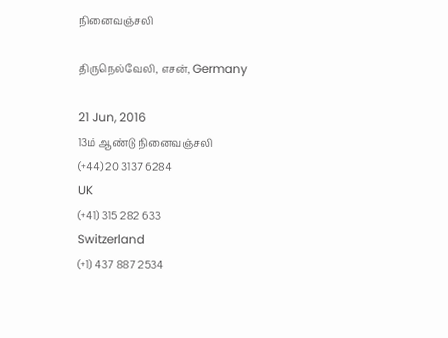நினைவஞ்சலி

திருநெல்வேலி, எசன், Germany

21 Jun, 2016
13ம் ஆண்டு நினைவஞ்சலி
(+44) 20 3137 6284
UK
(+41) 315 282 633
Switzerland
(+1) 437 887 2534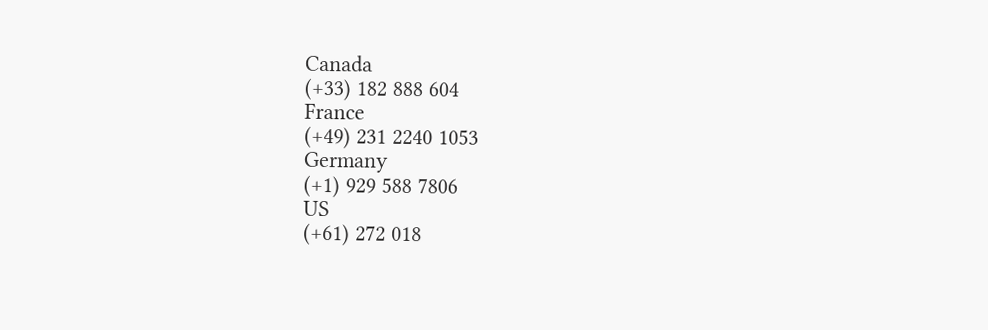Canada
(+33) 182 888 604
France
(+49) 231 2240 1053
Germany
(+1) 929 588 7806
US
(+61) 272 018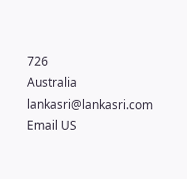726
Australia
lankasri@lankasri.com
Email US